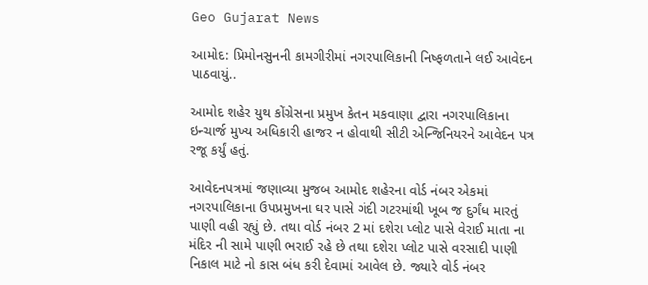Geo Gujarat News

આમોદ: પ્રિમોનસુનની કામગીરીમાં નગરપાલિકાની નિષ્ફળતાને લઈ આવેદન પાઠવાયું..

આમોદ શહેર યુથ કોંગ્રેસના પ્રમુખ કેતન મકવાણા દ્વારા નગરપાલિકાના ઇન્ચાર્જ મુખ્ય અધિકારી હાજર ન હોવાથી સીટી એન્જિનિયરને આવેદન પત્ર રજૂ કર્યું હતું.

આવેદનપત્રમાં જણાવ્યા મુજબ આમોદ શહેરના વોર્ડ નંબર એકમાં નગરપાલિકાના ઉપપ્રમુખના ઘર પાસે ગંદી ગટરમાંથી ખૂબ જ દુર્ગંધ મારતું પાણી વહી રહ્યું છે. તથા વોર્ડ નંબર 2 માં દશેરા પ્લોટ પાસે વેરાઈ માતા ના મંદિર ની સામે પાણી ભરાઈ રહે છે તથા દશેરા પ્લોટ પાસે વરસાદી પાણી નિકાલ માટે નો કાસ બંધ કરી દેવામાં આવેલ છે. જ્યારે વોર્ડ નંબર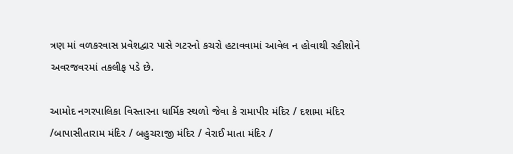ત્રણ માં વળકરવાસ પ્રવેશદ્વાર પાસે ગટરનો કચરો હટાવવામાં આવેલ ન હોવાથી રહીશોને અવરજવરમાં તકલીફ પડે છે.

આમોદ નગરપાલિકા વિસ્તારના ધાર્મિક સ્થળો જેવા કે રામાપીર મંદિર / દશામા મંદિર /બાપાસીતારામ મંદિર / બહુચરાજી મંદિર / વેરાઈ માતા મંદિર /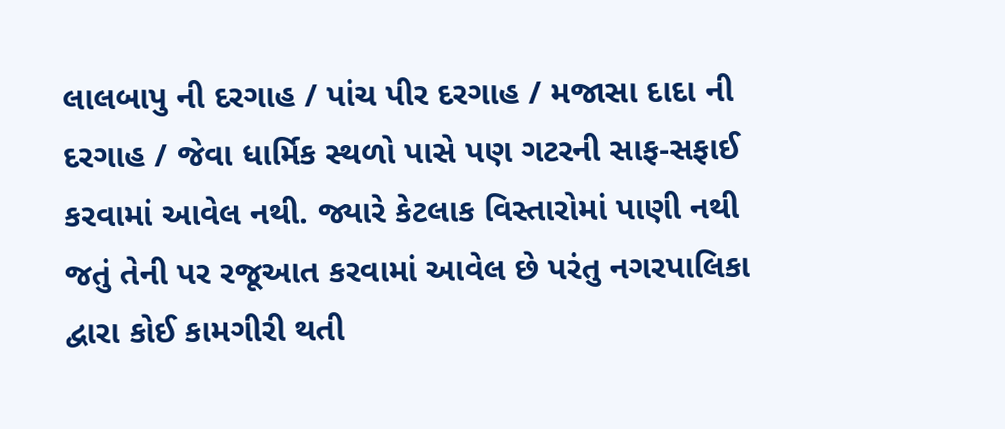લાલબાપુ ની દરગાહ / પાંચ પીર દરગાહ / મજાસા દાદા ની દરગાહ / જેવા ધાર્મિક સ્થળો પાસે પણ ગટરની સાફ-સફાઈ કરવામાં આવેલ નથી. જ્યારે કેટલાક વિસ્તારોમાં પાણી નથી જતું તેની પર રજૂઆત કરવામાં આવેલ છે પરંતુ નગરપાલિકા દ્વારા કોઈ કામગીરી થતી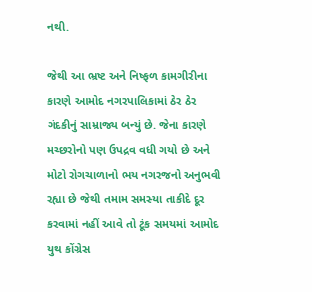નથી.

જેથી આ ભ્રષ્ટ અને નિષ્ફળ કામગીરીના કારણે આમોદ નગરપાલિકામાં ઠેર ઠેર ગંદકીનું સામ્રાજ્ય બન્યું છે. જેના કારણે મચ્છરોનો પણ ઉપદ્રવ વધી ગયો છે અને મોટો રોગચાળાનો ભય નગરજનો અનુભવી રહ્યા છે જેથી તમામ સમસ્યા તાકીદે દૂર કરવામાં નહીં આવે તો ટૂંક સમયમાં આમોદ યુથ કોંગ્રેસ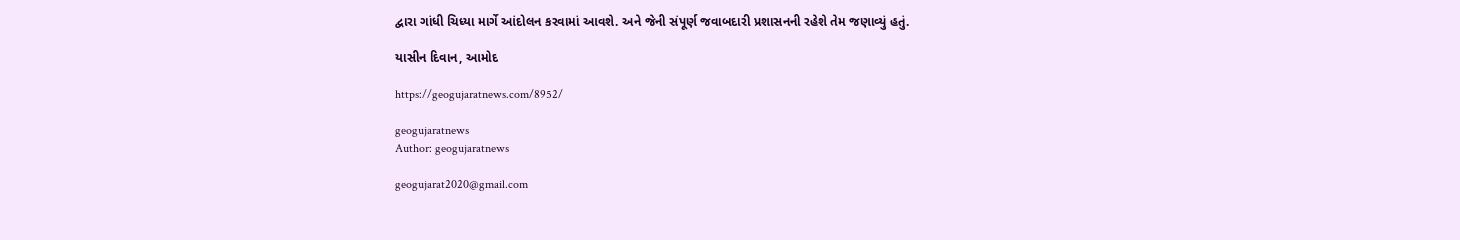દ્વારા ગાંધી ચિધ્યા માર્ગે આંદોલન કરવામાં આવશે. અને જેની સંપૂર્ણ જવાબદારી પ્રશાસનની રહેશે તેમ જણાવ્યું હતું.

યાસીન દિવાન, આમોદ

https://geogujaratnews.com/8952/

geogujaratnews
Author: geogujaratnews

geogujarat2020@gmail.com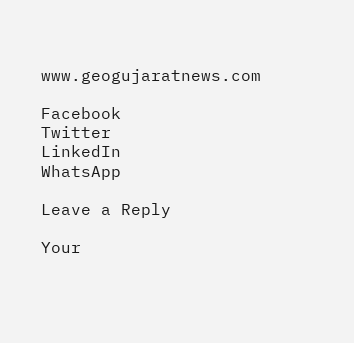www.geogujaratnews.com

Facebook
Twitter
LinkedIn
WhatsApp

Leave a Reply

Your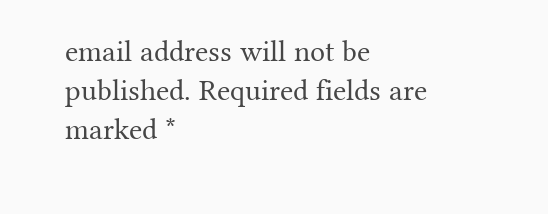email address will not be published. Required fields are marked *